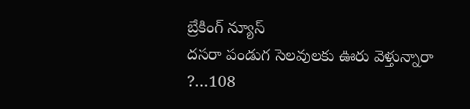బ్రేకింగ్ న్యూస్
దసరా పండుగ సెలవులకు ఊరు వెళ్తున్నారా ?…108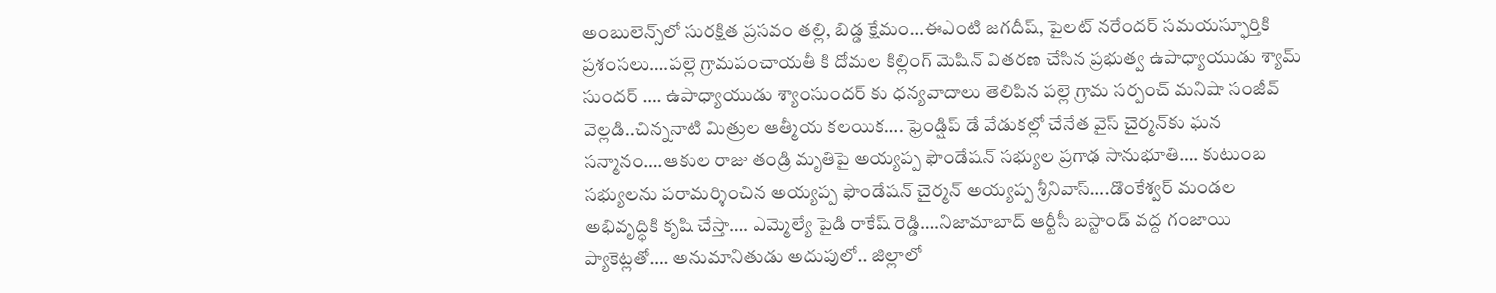అంబులెన్స్‌లో సురక్షిత ప్రసవం తల్లి, బిడ్డ క్షేమం…ఈఎంటి జగదీష్, పైలట్ నరేందర్ సమయస్ఫూర్తికి ప్రశంసలు….పల్లె గ్రామపంచాయతీ కి దోమల కిల్లింగ్ మెషిన్ వితరణ చేసిన ప్రభుత్వ ఉపాధ్యాయుడు శ్యామ్ సుందర్ …. ఉపాధ్యాయుడు శ్యాంసుందర్ కు ధన్యవాదాలు తెలిపిన పల్లె గ్రామ సర్పంచ్ మనిషా సంజీవ్ వెల్లడి..చిన్ననాటి మిత్రుల ఆత్మీయ కలయిక…. ఫ్రెండ్షిప్ డే వేడుకల్లో చేనేత వైస్ చైర్మన్‌కు ఘన సన్మానం….ఆకుల రాజు తండ్రి మృతిపై అయ్యప్ప ఫౌండేషన్ సభ్యుల ప్రగాఢ సానుభూతి…. కుటుంబ సభ్యులను పరామర్శించిన అయ్యప్ప ఫౌండేషన్ చైర్మన్ అయ్యప్ప శ్రీనివాస్….డొంకేశ్వర్ మండల అభివృద్ధికి కృషి చేస్తా…. ఎమ్మెల్యే పైడి రాకేష్ రెడ్డి….నిజామాబాద్ ఆర్టీసీ బస్టాండ్ వద్ద గంజాయి ప్యాకెట్లతో…. అనుమానితుడు అదుపులో.. జిల్లాలో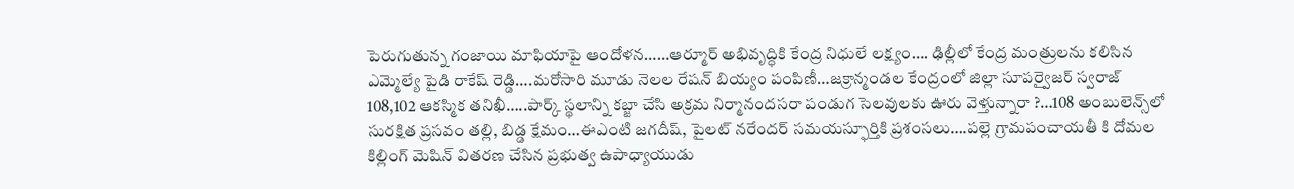పెరుగుతున్న గంజాయి మాఫియాపై ఆందోళన……ఆర్మూర్ అభివృద్ధికి కేంద్ర నిధులే లక్ష్యం…. ఢిల్లీలో కేంద్ర మంత్రులను కలిసిన ఎమ్మెల్యే పైడి రాకేష్ రెడ్డి….మరోసారి మూడు నెలల రేషన్‌ బియ్యం పంపిణీ…జక్రాన్మండల కేంద్రంలో జిల్లా సూపర్వైజర్ స్వరాజ్ 108,102 ఆకస్మిక తనిఖీ…..పార్క్ స్థలాన్ని కబ్జా చేసి అక్రమ నిర్మానందసరా పండుగ సెలవులకు ఊరు వెళ్తున్నారా ?…108 అంబులెన్స్‌లో సురక్షిత ప్రసవం తల్లి, బిడ్డ క్షేమం…ఈఎంటి జగదీష్, పైలట్ నరేందర్ సమయస్ఫూర్తికి ప్రశంసలు….పల్లె గ్రామపంచాయతీ కి దోమల కిల్లింగ్ మెషిన్ వితరణ చేసిన ప్రభుత్వ ఉపాధ్యాయుడు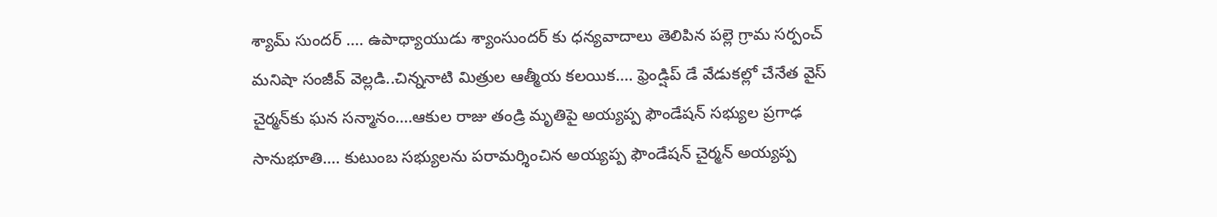శ్యామ్ సుందర్ …. ఉపాధ్యాయుడు శ్యాంసుందర్ కు ధన్యవాదాలు తెలిపిన పల్లె గ్రామ సర్పంచ్ మనిషా సంజీవ్ వెల్లడి..చిన్ననాటి మిత్రుల ఆత్మీయ కలయిక…. ఫ్రెండ్షిప్ డే వేడుకల్లో చేనేత వైస్ చైర్మన్‌కు ఘన సన్మానం….ఆకుల రాజు తండ్రి మృతిపై అయ్యప్ప ఫౌండేషన్ సభ్యుల ప్రగాఢ సానుభూతి…. కుటుంబ సభ్యులను పరామర్శించిన అయ్యప్ప ఫౌండేషన్ చైర్మన్ అయ్యప్ప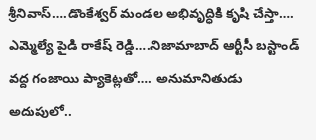శ్రీనివాస్….డొంకేశ్వర్ మండల అభివృద్ధికి కృషి చేస్తా…. ఎమ్మెల్యే పైడి రాకేష్ రెడ్డి….నిజామాబాద్ ఆర్టీసీ బస్టాండ్ వద్ద గంజాయి ప్యాకెట్లతో…. అనుమానితుడు అదుపులో..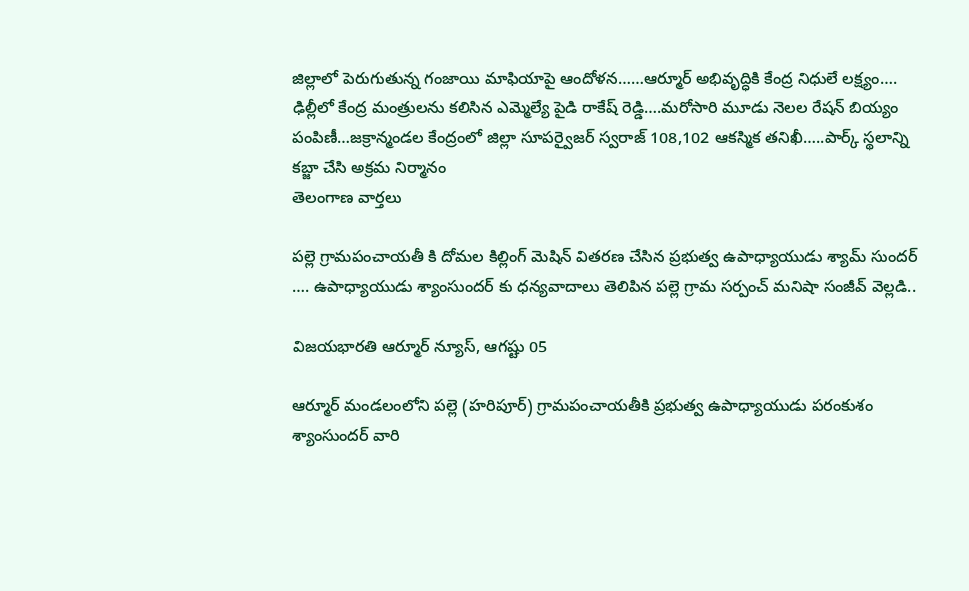జిల్లాలో పెరుగుతున్న గంజాయి మాఫియాపై ఆందోళన……ఆర్మూర్ అభివృద్ధికి కేంద్ర నిధులే లక్ష్యం…. ఢిల్లీలో కేంద్ర మంత్రులను కలిసిన ఎమ్మెల్యే పైడి రాకేష్ రెడ్డి….మరోసారి మూడు నెలల రేషన్‌ బియ్యం పంపిణీ…జక్రాన్మండల కేంద్రంలో జిల్లా సూపర్వైజర్ స్వరాజ్ 108,102 ఆకస్మిక తనిఖీ…..పార్క్ స్థలాన్ని కబ్జా చేసి అక్రమ నిర్మానం
తెలంగాణ వార్తలు

పల్లె గ్రామపంచాయతీ కి దోమల కిల్లింగ్ మెషిన్ వితరణ చేసిన ప్రభుత్వ ఉపాధ్యాయుడు శ్యామ్ సుందర్ …. ఉపాధ్యాయుడు శ్యాంసుందర్ కు ధన్యవాదాలు తెలిపిన పల్లె గ్రామ సర్పంచ్ మనిషా సంజీవ్ వెల్లడి..

విజయభారతి ఆర్మూర్ న్యూస్, ఆగష్టు 05

ఆర్మూర్ మండలంలోని పల్లె (హరిపూర్) గ్రామపంచాయతీకి ప్రభుత్వ ఉపాధ్యాయుడు పరంకుశం శ్యాంసుందర్ వారి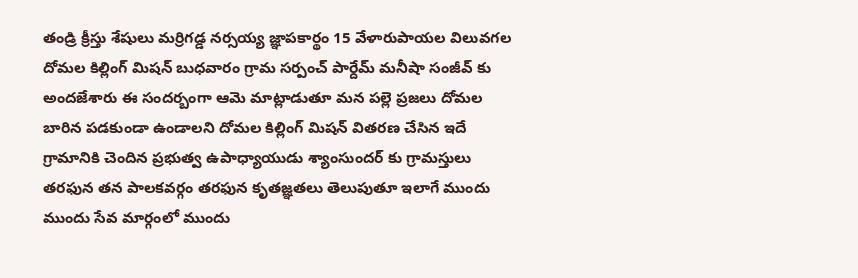తండ్రి క్రీస్తు శేషులు మర్రిగడ్డ నర్సయ్య జ్ఞాపకార్థం 15 వేళారుపాయల విలువగల దోమల కిల్లింగ్ మిషన్ బుధవారం గ్రామ సర్పంచ్ పార్దేమ్ మనీషా సంజీవ్ కు అందజేశారు ఈ సందర్బంగా ఆమె మాట్లాడుతూ మన పల్లె ప్రజలు దోమల బారిన పడకుండా ఉండాలని దోమల కిల్లింగ్ మిషన్ వితరణ చేసిన ఇదే గ్రామానికి చెందిన ప్రభుత్వ ఉపాధ్యాయుడు శ్యాంసుందర్ కు గ్రామస్తులు తరఫున తన పాలకవర్గం తరఫున కృతజ్ఞతలు తెలుపుతూ ఇలాగే ముందు ముందు సేవ మార్గంలో ముందు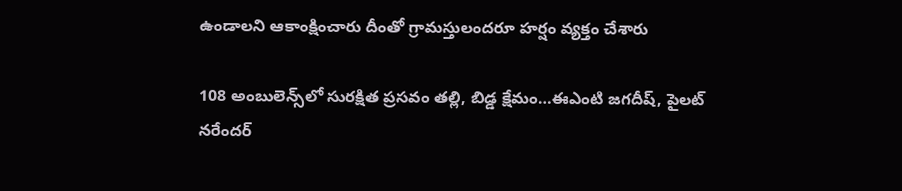ఉండాలని ఆకాంక్షించారు దీంతో గ్రామస్తులందరూ హర్షం వ్యక్తం చేశారు

108 అంబులెన్స్‌లో సురక్షిత ప్రసవం తల్లి, బిడ్డ క్షేమం…ఈఎంటి జగదీష్, పైలట్ నరేందర్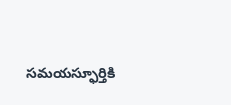సమయస్ఫూర్తికి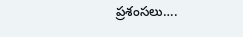ప్రశంసలు….